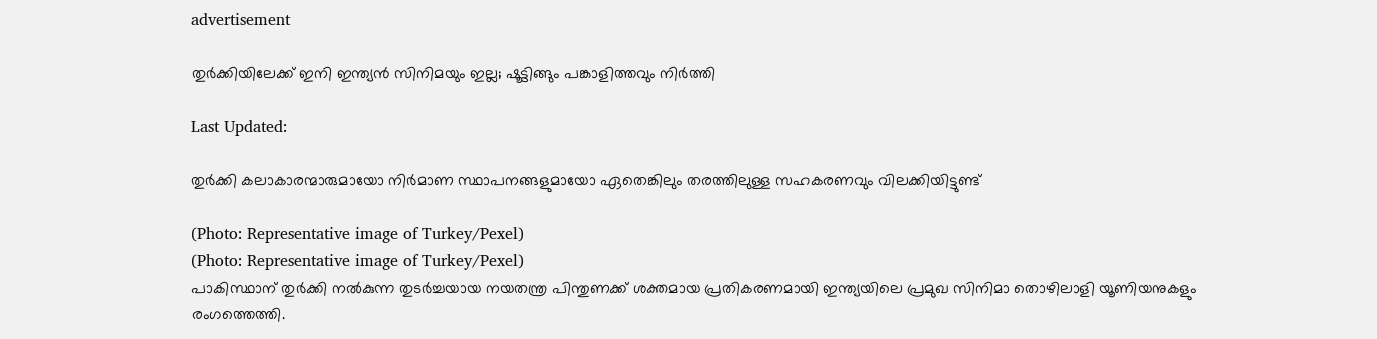advertisement

തുർ‌ക്കിയിലേക്ക് ഇനി ഇന്ത്യൻ സിനിമയും ഇല്ല; ഷൂട്ടിങ്ങും പങ്കാളിത്തവും നിർത്തി

Last Updated:

തുർക്കി കലാകാരന്മാരുമായോ നിർമാണ സ്ഥാപനങ്ങളുമായോ ഏതെങ്കിലും തരത്തിലുള്ള സഹകരണവും വിലക്കിയിട്ടുണ്ട്

(Photo: Representative image of Turkey/Pexel)
(Photo: Representative image of Turkey/Pexel)
പാകിസ്ഥാന് തുർക്കി നൽകുന്ന തുടർച്ചയായ നയതന്ത്ര പിന്തുണക്ക് ശക്തമായ പ്രതികരണമായി ഇന്ത്യയിലെ പ്രമുഖ സിനിമാ തൊഴിലാളി യൂണിയനുകളും രംഗത്തെത്തി.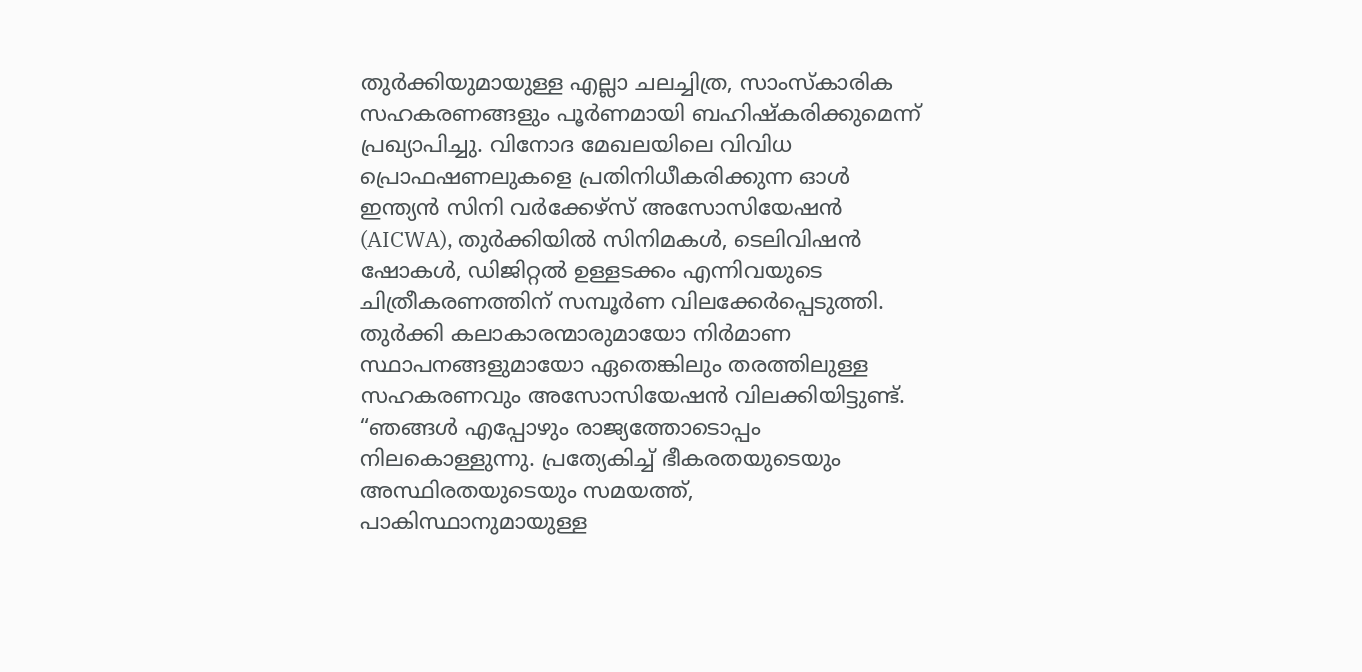തുർക്കിയുമായുള്ള എല്ലാ ചലച്ചിത്ര, സാംസ്കാരിക സഹകരണങ്ങളും പൂർണമായി ബഹിഷ്കരിക്കുമെന്ന് പ്രഖ്യാപിച്ചു. വിനോദ മേഖലയിലെ വിവിധ പ്രൊഫഷണലുകളെ പ്രതിനിധീകരിക്കുന്ന ഓൾ ഇന്ത്യൻ സിനി വർക്കേഴ്സ് അസോസിയേഷൻ (AICWA), തുർക്കിയിൽ സിനിമകൾ, ടെലിവിഷൻ ഷോകൾ, ഡിജിറ്റൽ ഉള്ളടക്കം എന്നിവയുടെ ചിത്രീകരണത്തിന് സമ്പൂർണ വിലക്കേര്‍പ്പെടുത്തി. തുർക്കി കലാകാരന്മാരുമായോ നിർമാണ സ്ഥാപനങ്ങളുമായോ ഏതെങ്കിലും തരത്തിലുള്ള സഹകരണവും അസോസിയേഷൻ വിലക്കിയിട്ടുണ്ട്.
“ഞങ്ങൾ എപ്പോഴും രാജ്യത്തോടൊപ്പം നിലകൊള്ളുന്നു. പ്രത്യേകിച്ച് ഭീകരതയുടെയും അസ്ഥിരതയുടെയും സമയത്ത്, പാകിസ്ഥാനുമായുള്ള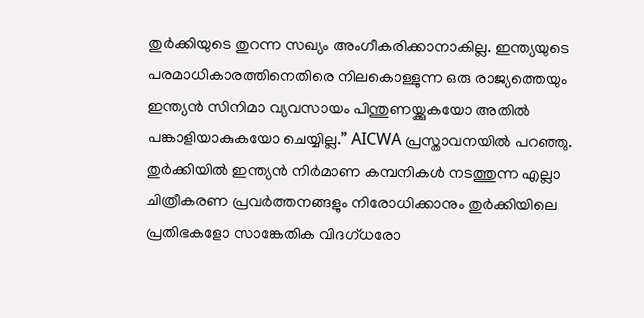തുർക്കിയുടെ തുറന്ന സഖ്യം അംഗീകരിക്കാനാകില്ല. ഇന്ത്യയുടെ പരമാധികാരത്തിനെതിരെ നിലകൊള്ളുന്ന ഒരു രാജ്യത്തെയും ഇന്ത്യൻ സിനിമാ വ്യവസായം പിന്തുണയ്ക്കുകയോ അതിൽ പങ്കാളിയാകുകയോ ചെയ്യില്ല.” AICWA പ്രസ്താവനയിൽ പറഞ്ഞു.
തുർക്കിയിൽ ഇന്ത്യൻ നിർമാണ കമ്പനികൾ നടത്തുന്ന എല്ലാ ചിത്രീകരണ പ്രവർത്തനങ്ങളും നിരോധിക്കാനും തുർക്കിയിലെ പ്രതിഭകളോ സാങ്കേതിക വിദഗ്ധരോ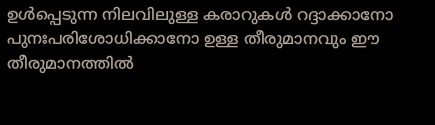ഉൾപ്പെടുന്ന നിലവിലുള്ള കരാറുകൾ റദ്ദാക്കാനോ പുനഃപരിശോധിക്കാനോ ഉള്ള തീരുമാനവും ഈ തീരുമാനത്തിൽ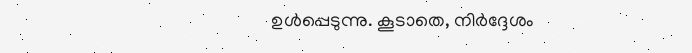ഉൾപ്പെടുന്നു. കൂടാതെ, നിർദ്ദേശം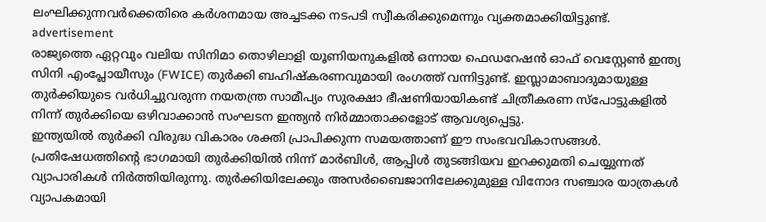ലംഘിക്കുന്നവർക്കെതിരെ കർശനമായ അച്ചടക്ക നടപടി സ്വീകരിക്കുമെന്നും വ്യക്തമാക്കിയിട്ടുണ്ട്.
advertisement
രാജ്യത്തെ ഏറ്റവും വലിയ സിനിമാ തൊഴിലാളി യൂണിയനുകളിൽ ഒന്നായ ഫെഡറേഷൻ ഓഫ് വെസ്റ്റേൺ ഇന്ത്യ സിനി എംപ്ലോയീസും (FWICE) തുർക്കി ബഹിഷ്കരണവുമായി രംഗത്ത് വന്നിട്ടുണ്ട്. ഇസ്ലാമാബാദുമായുള്ള തുര്‍ക്കിയുടെ വർധിച്ചുവരുന്ന നയതന്ത്ര സാമീപ്യം സുരക്ഷാ ഭീഷണിയായികണ്ട് ചിത്രീകരണ സ്പോട്ടുകളിൽ നിന്ന് തുർക്കിയെ ഒഴിവാക്കാൻ സംഘടന ഇന്ത്യൻ നിർമ്മാതാക്കളോട് ആവശ്യപ്പെട്ടു.
ഇന്ത്യയിൽ തുർക്കി വിരുദ്ധ വികാരം ശക്തി പ്രാപിക്കുന്ന സമയത്താണ് ഈ സംഭവവികാസങ്ങൾ. പ്രതിഷേധത്തിന്റെ ഭാഗമായി തുർക്കിയിൽ നിന്ന് മാർബിൾ, ആപ്പിൾ തുടങ്ങിയവ ഇറക്കുമതി ചെയ്യുന്നത് വ്യാപാരികൾ നിർത്തിയിരുന്നു. തുർക്കിയിലേക്കും അസർബൈജാനിലേക്കുമുള്ള വിനോദ സഞ്ചാര യാത്രകൾ വ്യാപകമായി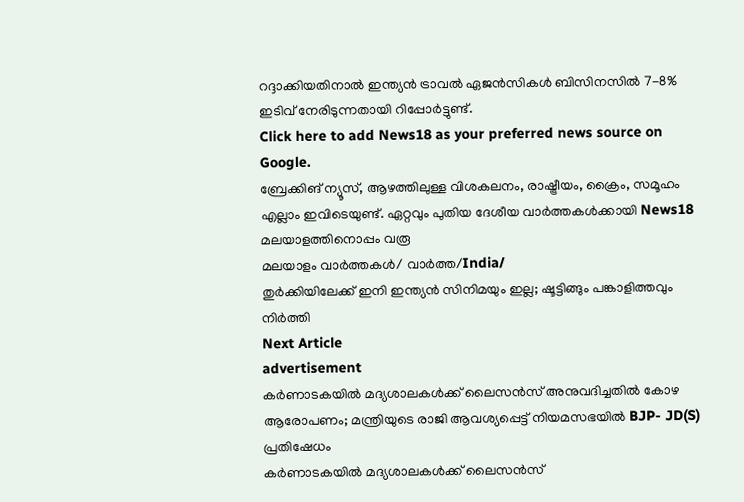റദ്ദാക്കിയതിനാൽ ഇന്ത്യൻ ട്രാവൽ ഏജൻസികൾ ബിസിനസിൽ 7-8% ഇടിവ് നേരിടുന്നതായി റിപ്പോർട്ടുണ്ട്.
Click here to add News18 as your preferred news source on Google.
ബ്രേക്കിങ് ന്യൂസ്, ആഴത്തിലുള്ള വിശകലനം, രാഷ്ട്രീയം, ക്രൈം, സമൂഹം എല്ലാം ഇവിടെയുണ്ട്. ഏറ്റവും പുതിയ ദേശീയ വാർത്തകൾക്കായി News18 മലയാളത്തിനൊപ്പം വരൂ
മലയാളം വാർത്തകൾ/ വാർത്ത/India/
തുർ‌ക്കിയിലേക്ക് ഇനി ഇന്ത്യൻ സിനിമയും ഇല്ല; ഷൂട്ടിങ്ങും പങ്കാളിത്തവും നിർത്തി
Next Article
advertisement
കർണാടകയിൽ‌ മദ്യശാലകൾക്ക് ലൈസൻസ് അനുവദിച്ചതിൽ കോഴ ആരോപണം; മന്ത്രിയുടെ രാജി ആവശ്യപ്പെട്ട് നിയമസഭയിൽ‌ BJP- JD(S) പ്രതിഷേധം
കർണാടകയിൽ‌ മദ്യശാലകൾക്ക് ലൈസൻസ്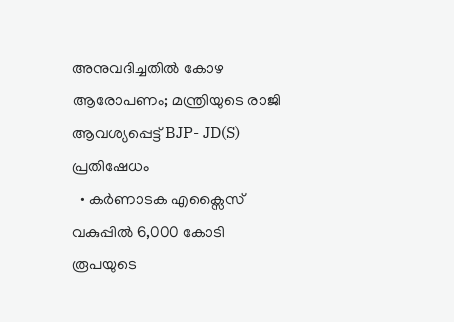അനുവദിച്ചതിൽ കോഴ ആരോപണം; മന്ത്രിയുടെ രാജി ആവശ്യപ്പെട്ട് BJP- JD(S) പ്രതിഷേധം
  • കർണാടക എക്സൈസ് വകുപ്പിൽ 6,000 കോടി രൂപയുടെ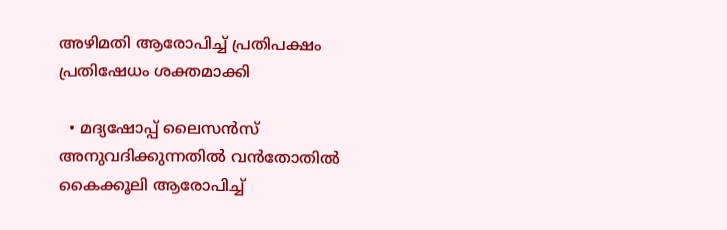അഴിമതി ആരോപിച്ച് പ്രതിപക്ഷം പ്രതിഷേധം ശക്തമാക്കി

  • മദ്യഷോപ്പ് ലൈസൻസ് അനുവദിക്കുന്നതിൽ വൻതോതിൽ കൈക്കൂലി ആരോപിച്ച്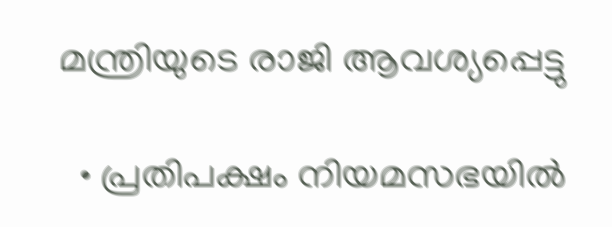മന്ത്രിയുടെ രാജി ആവശ്യപ്പെട്ടു

  • പ്രതിപക്ഷം നിയമസഭയിൽ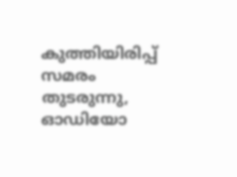കുത്തിയിരിപ്പ് സമരം തുടരുന്നു, ഓഡിയോ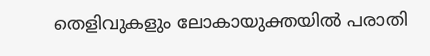തെളിവുകളും ലോകായുക്തയിൽ പരാതി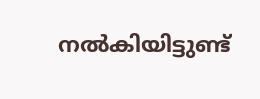നൽകിയിട്ടുണ്ട്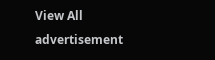View All
advertisement